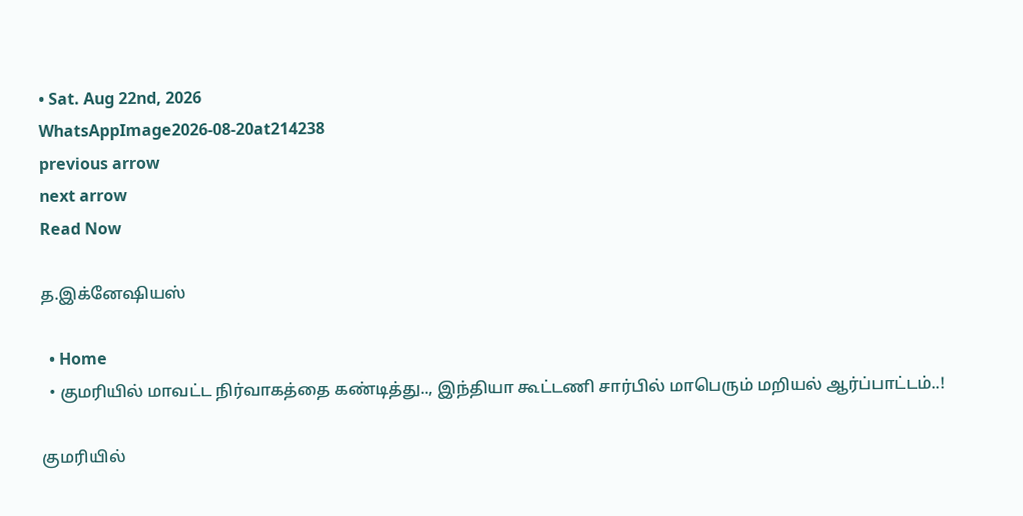• Sat. Aug 22nd, 2026
WhatsAppImage2026-08-20at214238
previous arrow
next arrow
Read Now

த.இக்னேஷியஸ்

  • Home
  • குமரியில் மாவட்ட நிர்வாகத்தை கண்டித்து.., இந்தியா கூட்டணி சார்பில் மாபெரும் மறியல் ஆர்ப்பாட்டம்..!

குமரியில்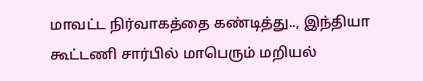மாவட்ட நிர்வாகத்தை கண்டித்து.., இந்தியா கூட்டணி சார்பில் மாபெரும் மறியல்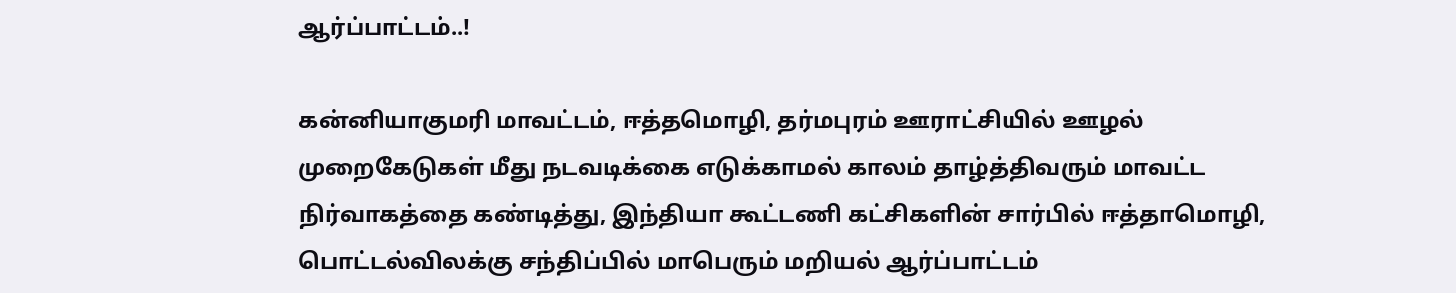ஆர்ப்பாட்டம்..!

கன்னியாகுமரி மாவட்டம், ஈத்தமொழி, தர்மபுரம் ஊராட்சியில் ஊழல் முறைகேடுகள் மீது நடவடிக்கை எடுக்காமல் காலம் தாழ்த்திவரும் மாவட்ட நிர்வாகத்தை கண்டித்து, இந்தியா கூட்டணி கட்சிகளின் சார்பில் ஈத்தாமொழி, பொட்டல்விலக்கு சந்திப்பில் மாபெரும் மறியல் ஆர்ப்பாட்டம்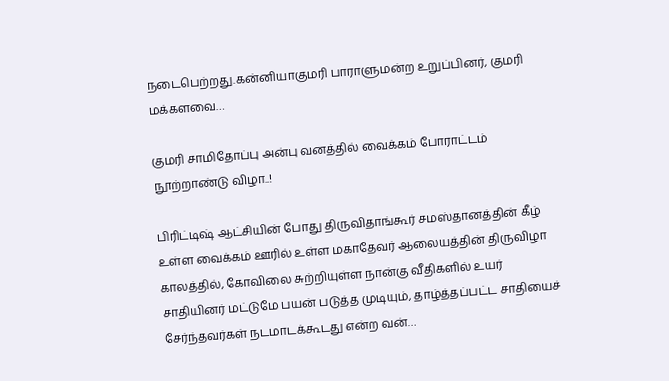நடைபெற்றது.கன்னியாகுமரி பாராளுமன்ற உறுப்பினர், குமரி மக்களவை…

குமரி சாமிதோப்பு அன்பு வனத்தில் வைக்கம் போராட்டம் நூற்றாண்டு விழா..!

பிரிட்டிஷ் ஆட்சியின் போது திருவிதாங்கூர் சமஸ்தானத்தின் கீழ் உள்ள வைக்கம் ஊரில் உள்ள மகாதேவர் ஆலையத்தின் திருவிழா காலத்தில், கோவிலை சுற்றியுள்ள நான்கு வீதிகளில் உயர் சாதியினர் மட்டுமே பயன் படுத்த முடியும், தாழ்த்தப்பட்ட சாதியைச் சேர்ந்தவர்கள் நடமாடக்கூடது என்ற வன்…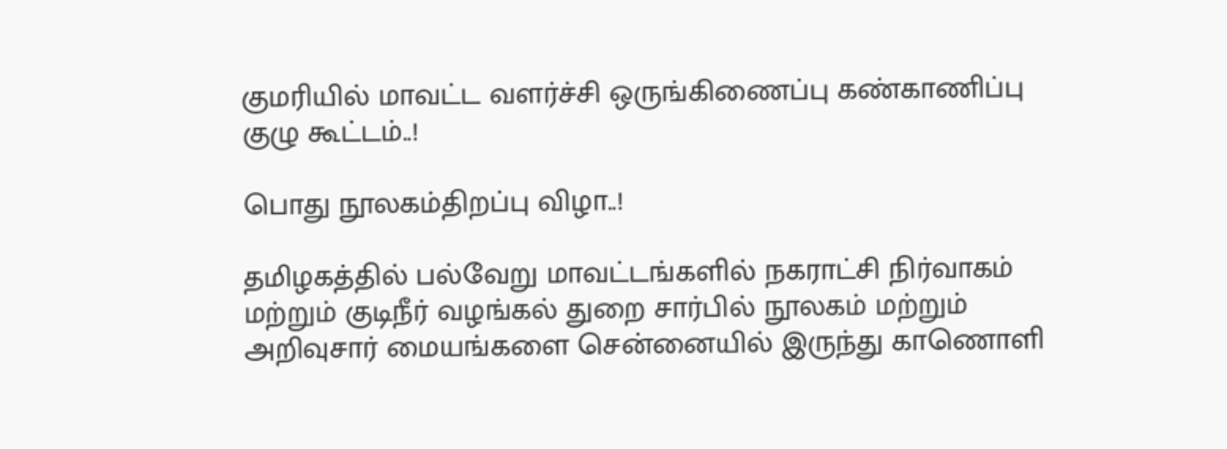குமரியில் மாவட்ட வளர்ச்சி ஒருங்கிணைப்பு கண்காணிப்பு குழு கூட்டம்..!

பொது நூலகம்திறப்பு விழா..!

தமிழகத்தில் பல்வேறு மாவட்டங்களில் நகராட்சி நிர்வாகம் மற்றும் குடிநீர் வழங்கல் துறை சார்பில் நூலகம் மற்றும் அறிவுசார் மையங்களை சென்னையில் இருந்து காணொளி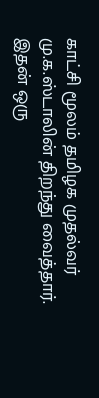காட்சி மூலம் தமிழக முதல்வர் மு.க.ஸ்டாலின் திறந்து வைத்தார். இதன் ஒரு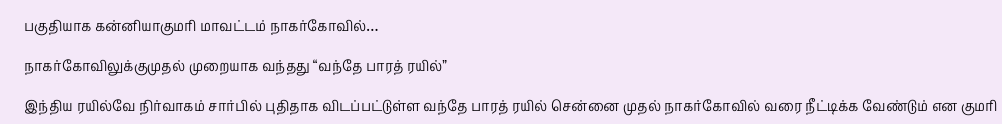பகுதியாக கன்னியாகுமரி மாவட்டம் நாகர்கோவில்…

நாகர்கோவிலுக்குமுதல் முறையாக வந்தது “வந்தே பாரத் ரயில்”

இந்திய ரயில்வே நிர்வாகம் சார்பில் புதிதாக விடப்பட்டுள்ள வந்தே பாரத் ரயில் சென்னை முதல் நாகர்கோவில் வரை நீட்டிக்க வேண்டும் என குமரி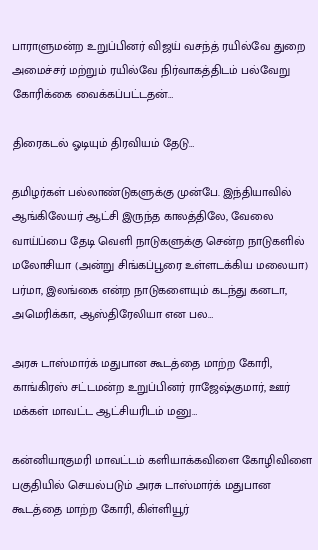பாராளுமன்ற உறுப்பினர் விஜய் வசந்த் ரயில்வே துறை அமைச்சர் மற்றும் ரயில்வே நிர்வாகத்திடம் பல்வேறு கோரிக்கை வைக்கப்பட்டதன்…

திரைகடல் ஓடியும் திரவியம் தேடு…

தமிழர்கள் பல்லாண்டுகளுக்கு முன்பே. இந்தியாவில் ஆங்கிலேயர் ஆட்சி இருந்த காலத்திலே, வேலை வாய்ப்பை தேடி வெளி நாடுகளுக்கு சென்ற நாடுகளில் மலோசியா (அன்று சிங்கப்பூரை உள்ளடக்கிய மலையா) பர்மா, இலங்கை என்ற நாடுகளையும் கடந்து கனடா, அமெரிக்கா, ஆஸ்திரேலியா என பல…

அரசு டாஸ்மார்க் மதுபான கூடத்தை மாற்ற கோரி, காங்கிரஸ் சட்டமன்ற உறுப்பினர் ராஜேஷ்குமார், ஊர் மக்கள் மாவட்ட ஆட்சியரிடம் மனு…

கன்னியாகுமரி மாவட்டம் களியாக்கவிளை கோழிவிளை பகுதியில் செயல்படும் அரசு டாஸ்மார்க் மதுபான கூடத்தை மாற்ற கோரி, கிள்ளியூர்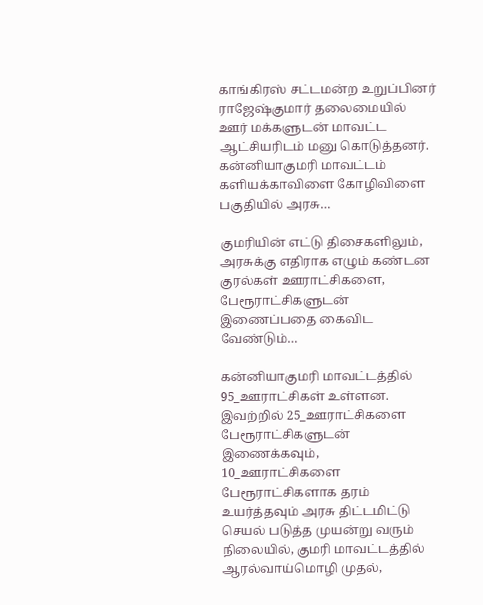காங்கிரஸ் சட்டமன்ற உறுப்பினர் ராஜேஷ்குமார் தலைமையில் ஊர் மக்களுடன் மாவட்ட ஆட்சியரிடம் மனு கொடுத்தனர். கன்னியாகுமரி மாவட்டம் களியக்காவிளை கோழிவிளை பகுதியில் அரசு…

குமரியின் எட்டு திசைகளிலும், அரசுக்கு எதிராக எழும் கண்டன குரல்கள் ஊராட்சிகளை, பேரூராட்சிகளுடன் இணைப்பதை கைவிட வேண்டும்…

கன்னியாகுமரி மாவட்டத்தில் 95_ஊராட்சிகள் உள்ளன. இவற்றில் 25_ஊராட்சிகளை பேரூராட்சிகளுடன் இணைக்கவும், 10_ஊராட்சிகளை பேரூராட்சிகளாக தரம் உயர்த்தவும் அரசு திட்டமிட்டு செயல் படுத்த முயன்று வரும் நிலையில், குமரி மாவட்டத்தில் ஆரல்வாய்மொழி முதல்,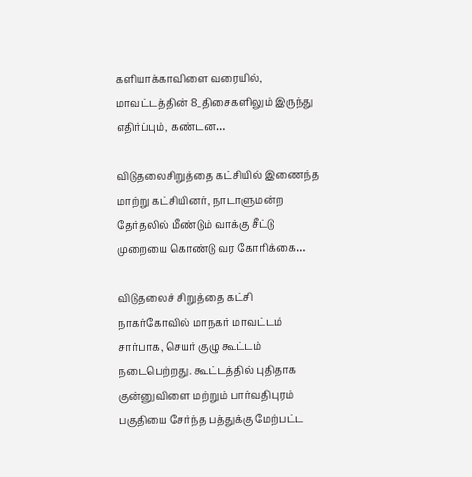களியாக்காவிளை வரையில், மாவட்டத்தின் 8_திசைகளிலும் இருந்து எதிர்ப்பும், கண்டன…

விடுதலைசிறுத்தை கட்சியில் இணைந்த மாற்று கட்சியினர், நாடாளுமன்ற தேர்தலில் மீண்டும் வாக்கு சீட்டு முறையை கொண்டு வர கோரிக்கை…

விடுதலைச் சிறுத்தை கட்சி நாகர்கோவில் மாநகர் மாவட்டம் சார்பாக, செயர் குழு கூட்டம் நடைபெற்றது. கூட்டத்தில் புதிதாக குன்னுவிளை மற்றும் பார்வதிபுரம் பகுதியை சேர்ந்த பத்துக்கு மேற்பட்ட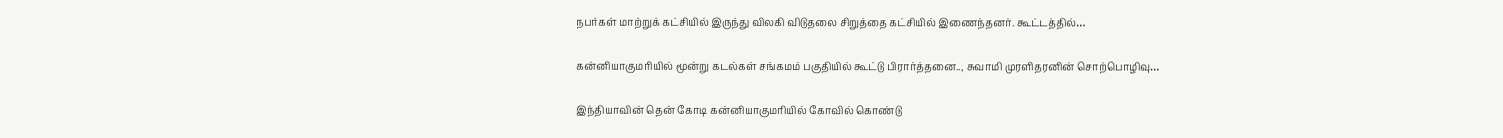நபர்கள் மாற்றுக் கட்சியில் இருந்து விலகி விடுதலை சிறுத்தை கட்சியில் இணைந்தனர். கூட்டத்தில்…

கன்னியாகுமரியில் மூன்று கடல்கள் சங்கமம் பகுதியில் கூட்டு பிரார்த்தனை.., சுவாமி முரளிதரனின் சொற்பொழிவு…

இந்தியாவின் தென் கோடி கன்னியாகுமரியில் கோவில் கொண்டு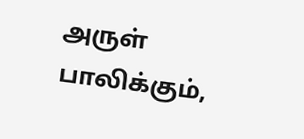அருள் பாலிக்கும்,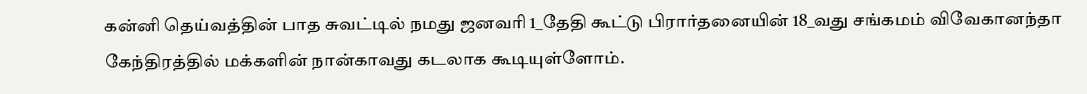கன்னி தெய்வத்தின் பாத சுவட்டில் நமது ஜனவரி 1_தேதி கூட்டு பிரார்தனையின் 18_வது சங்கமம் விவேகானந்தா கேந்திரத்தில் மக்களின் நான்காவது கடலாக கூடியுள்ளோம்.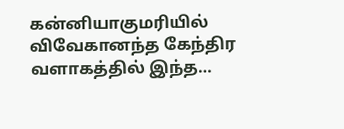கன்னியாகுமரியில் விவேகானந்த கேந்திர வளாகத்தில் இந்த…